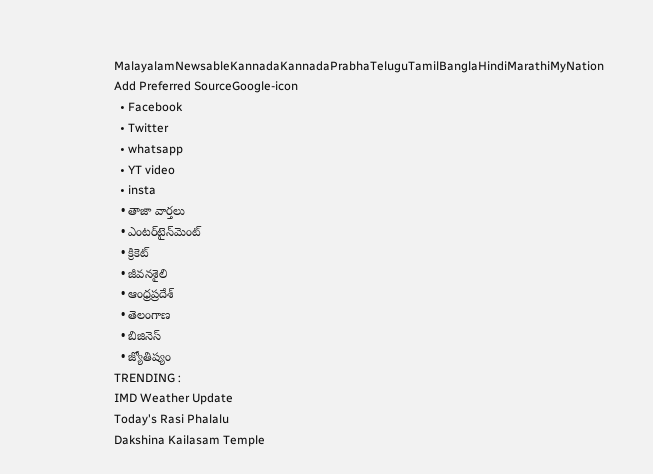MalayalamNewsableKannadaKannadaPrabhaTeluguTamilBanglaHindiMarathiMyNation
Add Preferred SourceGoogle-icon
  • Facebook
  • Twitter
  • whatsapp
  • YT video
  • insta
  • తాజా వార్తలు
  • ఎంటర్‌టైన్‌మెంట్
  • క్రికెట్
  • జీవనశైలి
  • ఆంధ్రప్రదేశ్
  • తెలంగాణ
  • బిజినెస్
  • జ్యోతిష్యం
TRENDING :
IMD Weather Update
Today's Rasi Phalalu
Dakshina Kailasam Temple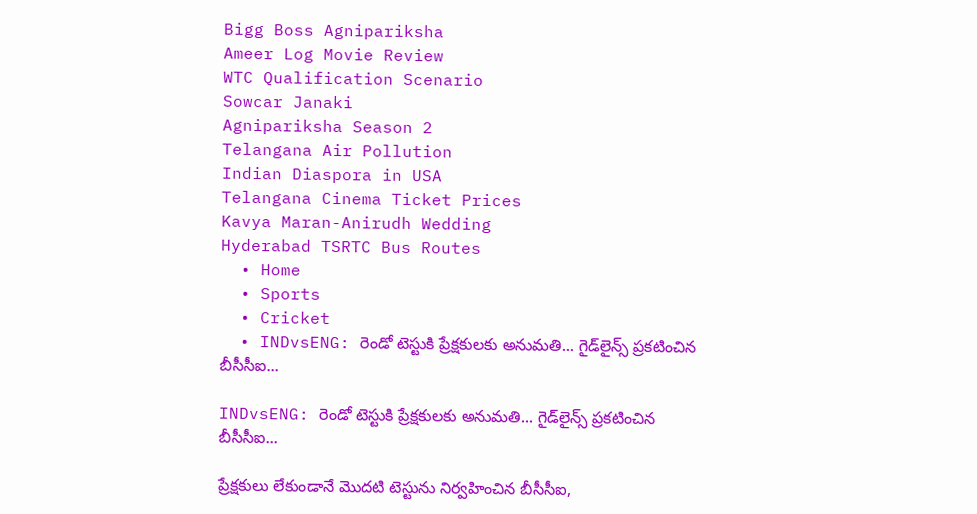Bigg Boss Agnipariksha
Ameer Log Movie Review
WTC Qualification Scenario
Sowcar Janaki
Agnipariksha Season 2
Telangana Air Pollution
Indian Diaspora in USA
Telangana Cinema Ticket Prices
Kavya Maran-Anirudh Wedding
Hyderabad TSRTC Bus Routes
  • Home
  • Sports
  • Cricket
  • INDvsENG: రెండో టెస్టుకి ప్రేక్షకులకు అనుమతి... గైడ్‌లైన్స్ ప్రకటించిన బీసీసీఐ...

INDvsENG: రెండో టెస్టుకి ప్రేక్షకులకు అనుమతి... గైడ్‌లైన్స్ ప్రకటించిన బీసీసీఐ...

ప్రేక్షకులు లేకుండానే మొదటి టెస్టును నిర్వహించిన బీసీసీఐ,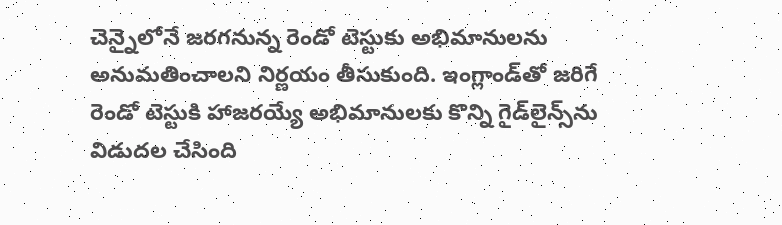చెన్నైలోనే జరగనున్న రెండో టెస్టుకు అభిమానులను అనుమతించాలని నిర్ణయం తీసుకుంది. ఇంగ్లాండ్‌తో జరిగే రెండో టెస్టుకి హాజరయ్యే అభిమానులకు కొన్ని గైడ్‌లైన్స్‌ను విడుదల చేసింది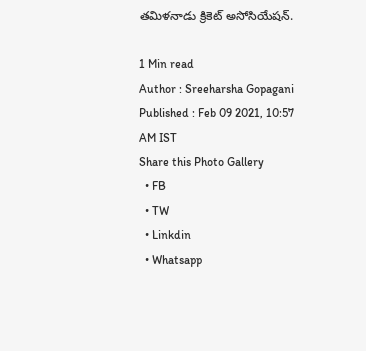తమిళనాడు క్రికెట్ అసోసియేషన్.

1 Min read
Author : Sreeharsha Gopagani
Published : Feb 09 2021, 10:57 AM IST
Share this Photo Gallery
  • FB
  • TW
  • Linkdin
  • Whatsapp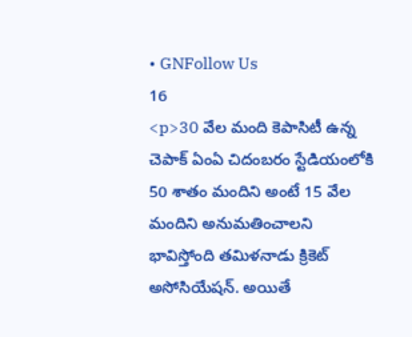• GNFollow Us
16
<p>30 వేల మంది కెపాసిటీ ఉన్న చెపాక్ ఏంఏ చిదంబరం స్టేడియంలోకి 50 శాతం మందిని అంటే 15 వేల మందిని అనుమతించాలని భావిస్తోంది తమిళనాడు క్రికెట్ అసోసియేషన్. అయితే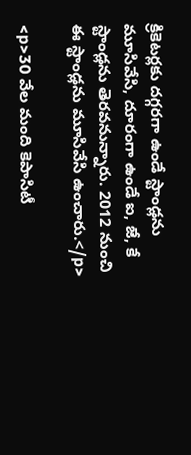క్రికెటర్లకు దగ్గరగా ఉండే స్టాండ్లను మూసివేసి, దూరంగా ఉండే ఐ, జే, కే స్టాండ్లను తెరవనున్నారు. 2012 నుంచి ఈ స్టాండ్లను మూసివేసి ఉంచారు.</p>

<p>30 వేల మంది కెపాసిటీ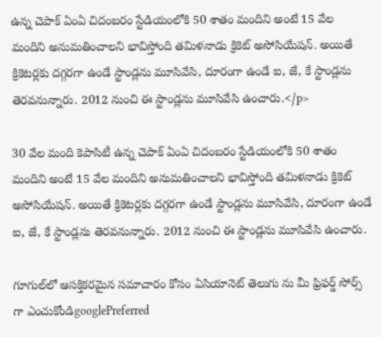ఉన్న చెపాక్ ఏంఏ చిదంబరం స్టేడియంలోకి 50 శాతం మందిని అంటే 15 వేల మందిని అనుమతించాలని భావిస్తోంది తమిళనాడు క్రికెట్ అసోసియేషన్. అయితే క్రికెటర్లకు దగ్గరగా ఉండే స్టాండ్లను మూసివేసి, దూరంగా ఉండే ఐ, జే, కే స్టాండ్లను తెరవనున్నారు. 2012 నుంచి ఈ స్టాండ్లను మూసివేసి ఉంచారు.</p>

30 వేల మంది కెపాసిటీ ఉన్న చెపాక్ ఏంఏ చిదంబరం స్టేడియంలోకి 50 శాతం మందిని అంటే 15 వేల మందిని అనుమతించాలని భావిస్తోంది తమిళనాడు క్రికెట్ అసోసియేషన్. అయితే క్రికెటర్లకు దగ్గరగా ఉండే స్టాండ్లను మూసివేసి, దూరంగా ఉండే ఐ, జే, కే స్టాండ్లను తెరవనున్నారు. 2012 నుంచి ఈ స్టాండ్లను మూసివేసి ఉంచారు.

గూగుల్‌లో ఆసక్తికరమైన సమాచారం కోసం ఏసియానెట్ తెలుగు ను మీ ఫ్రిఫర్డ్ సోర్స్ గా ఎంచుకోండిgooglePreferred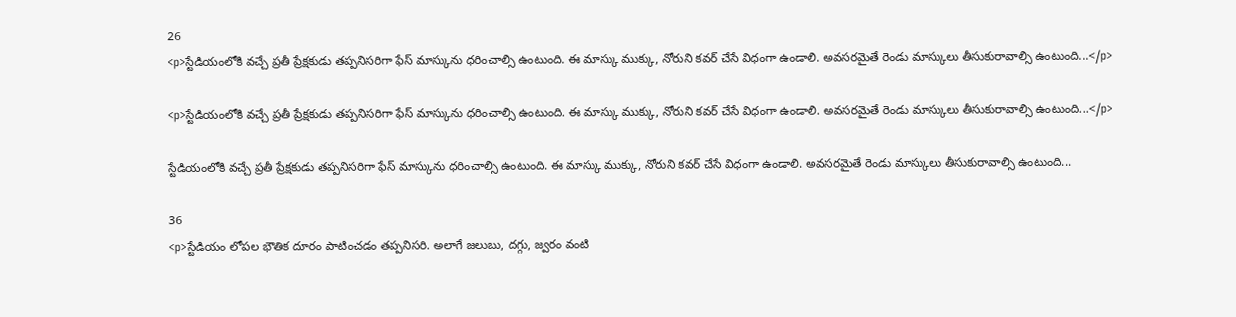26
<p>స్టేడియంలోకి వచ్చే ప్రతీ ప్రేక్షకుడు తప్పనిసరిగా ఫేస్ మాస్కును ధరించాల్సి ఉంటుంది. ఈ మాస్కు ముక్కు, నోరుని కవర్ చేసే విధంగా ఉండాలి. అవసరమైతే రెండు మాస్కులు తీసుకురావాల్సి ఉంటుంది...</p>

<p>స్టేడియంలోకి వచ్చే ప్రతీ ప్రేక్షకుడు తప్పనిసరిగా ఫేస్ మాస్కును ధరించాల్సి ఉంటుంది. ఈ మాస్కు ముక్కు, నోరుని కవర్ చేసే విధంగా ఉండాలి. అవసరమైతే రెండు మాస్కులు తీసుకురావాల్సి ఉంటుంది...</p>

స్టేడియంలోకి వచ్చే ప్రతీ ప్రేక్షకుడు తప్పనిసరిగా ఫేస్ మాస్కును ధరించాల్సి ఉంటుంది. ఈ మాస్కు ముక్కు, నోరుని కవర్ చేసే విధంగా ఉండాలి. అవసరమైతే రెండు మాస్కులు తీసుకురావాల్సి ఉంటుంది...

36
<p>స్టేడియం లోపల భౌతిక దూరం పాటించడం తప్పనిసరి. అలాగే జలుబు, దగ్గు, జ్వరం వంటి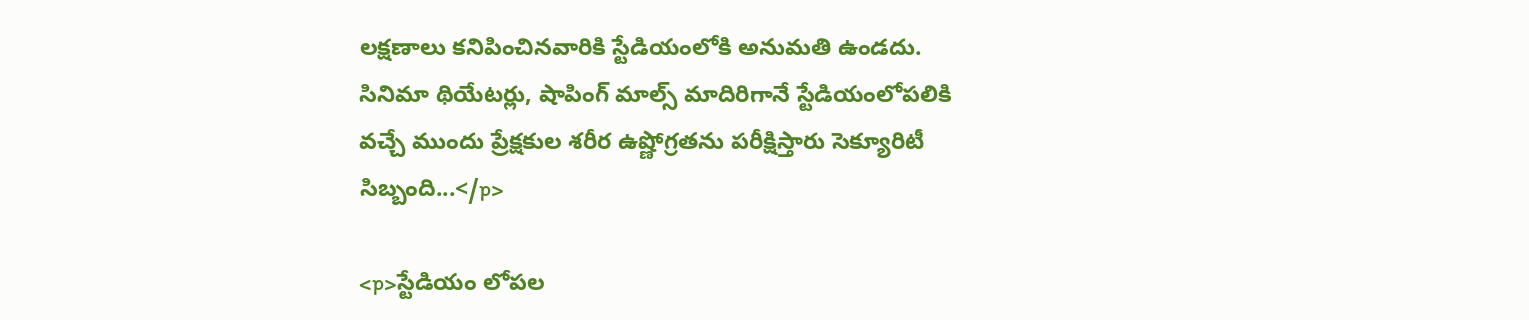లక్షణాలు కనిపించినవారికి స్టేడియంలోకి అనుమతి ఉండదు. సినిమా థియేటర్లు, షాపింగ్ మాల్స్ మాదిరిగానే స్టేడియంలోపలికి వచ్చే ముందు ప్రేక్షకుల శరీర ఉష్ణోగ్రతను పరీక్షిస్తారు సెక్యూరిటీ సిబ్బంది...</p>

<p>స్టేడియం లోపల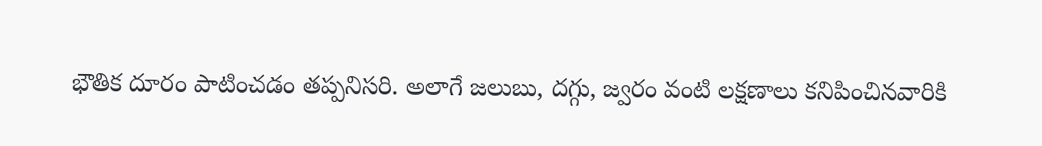భౌతిక దూరం పాటించడం తప్పనిసరి. అలాగే జలుబు, దగ్గు, జ్వరం వంటి లక్షణాలు కనిపించినవారికి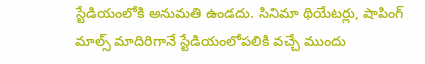స్టేడియంలోకి అనుమతి ఉండదు. సినిమా థియేటర్లు, షాపింగ్ మాల్స్ మాదిరిగానే స్టేడియంలోపలికి వచ్చే ముందు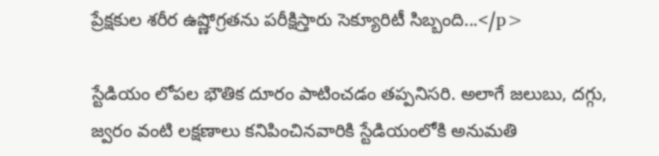ప్రేక్షకుల శరీర ఉష్ణోగ్రతను పరీక్షిస్తారు సెక్యూరిటీ సిబ్బంది...</p>

స్టేడియం లోపల భౌతిక దూరం పాటించడం తప్పనిసరి. అలాగే జలుబు, దగ్గు, జ్వరం వంటి లక్షణాలు కనిపించినవారికి స్టేడియంలోకి అనుమతి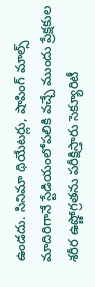ఉండదు. సినిమా థియేటర్లు, షాపింగ్ మాల్స్ మాదిరిగానే స్టేడియంలోపలికి వచ్చే ముందు ప్రేక్షకుల శరీర ఉష్ణోగ్రతను పరీక్షిస్తారు సెక్యూరిటీ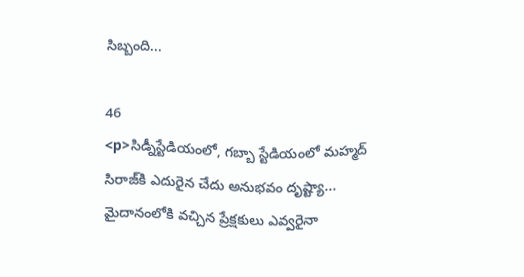సిబ్బంది...

46
<p>సిడ్నీస్టేడియంలో, గబ్బా స్టేడియంలో మహ్మద్ సిరాజ్‌కి ఎదురైన చేదు అనుభవం దృష్ట్యా... మైదానంలోకి వచ్చిన ప్రేక్షకులు ఎవ్వరైనా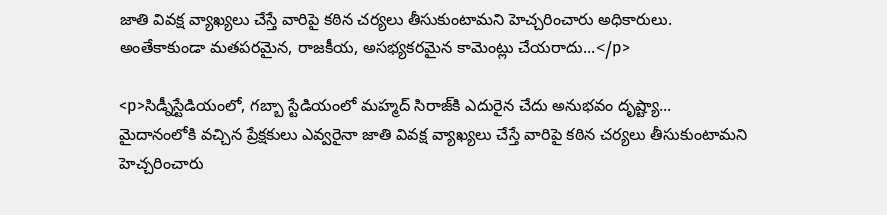జాతి వివక్ష వ్యాఖ్యలు చేస్తే వారిపై కఠిన చర్యలు తీసుకుంటామని హెచ్చరించారు అధికారులు. అంతేకాకుండా మతపరమైన, రాజకీయ, అసభ్యకరమైన కామెంట్లు చేయరాదు...</p>

<p>సిడ్నీస్టేడియంలో, గబ్బా స్టేడియంలో మహ్మద్ సిరాజ్‌కి ఎదురైన చేదు అనుభవం దృష్ట్యా... మైదానంలోకి వచ్చిన ప్రేక్షకులు ఎవ్వరైనా జాతి వివక్ష వ్యాఖ్యలు చేస్తే వారిపై కఠిన చర్యలు తీసుకుంటామని హెచ్చరించారు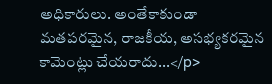అధికారులు. అంతేకాకుండా మతపరమైన, రాజకీయ, అసభ్యకరమైన కామెంట్లు చేయరాదు...</p>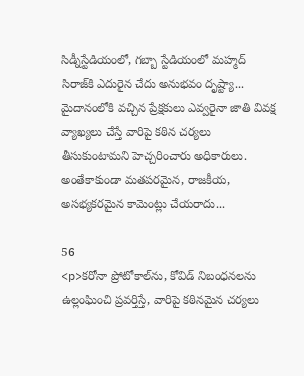సిడ్నీస్టేడియంలో, గబ్బా స్టేడియంలో మహ్మద్ సిరాజ్‌కి ఎదురైన చేదు అనుభవం దృష్ట్యా... మైదానంలోకి వచ్చిన ప్రేక్షకులు ఎవ్వరైనా జాతి వివక్ష వ్యాఖ్యలు చేస్తే వారిపై కఠిన చర్యలు తీసుకుంటామని హెచ్చరించారు అధికారులు. అంతేకాకుండా మతపరమైన, రాజకీయ, అసభ్యకరమైన కామెంట్లు చేయరాదు...

56
<p>కరోనా ప్రోటోకాల్‌ను, కోవిడ్ నిబంధనలను ఉల్లంఘించి ప్రవర్తిస్తే, వారిపై కఠినమైన చర్యలు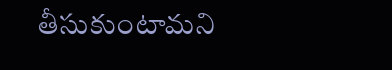తీసుకుంటామని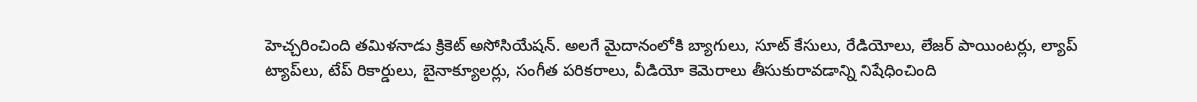హెచ్చరించింది తమిళనాడు క్రికెట్ అసోసియేషన్. అలగే మైదానంలోకి బ్యాగులు, సూట్ కేసులు, రేడియోలు, లేజర్ పాయింటర్లు, ల్యాప్ ట్యాప్‌లు, టేప్ రికార్డులు, బైనాక్యూలర్లు, సంగీత పరికరాలు, వీడియో కెమెరాలు తీసుకురావడాన్ని నిషేధించింది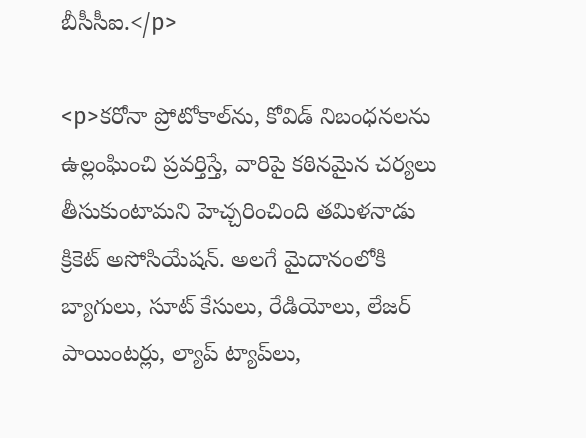బీసీసీఐ.</p>

<p>కరోనా ప్రోటోకాల్‌ను, కోవిడ్ నిబంధనలను ఉల్లంఘించి ప్రవర్తిస్తే, వారిపై కఠినమైన చర్యలు తీసుకుంటామని హెచ్చరించింది తమిళనాడు క్రికెట్ అసోసియేషన్. అలగే మైదానంలోకి బ్యాగులు, సూట్ కేసులు, రేడియోలు, లేజర్ పాయింటర్లు, ల్యాప్ ట్యాప్‌లు,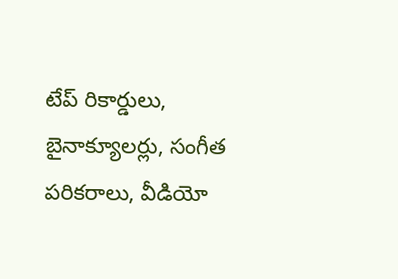టేప్ రికార్డులు, బైనాక్యూలర్లు, సంగీత పరికరాలు, వీడియో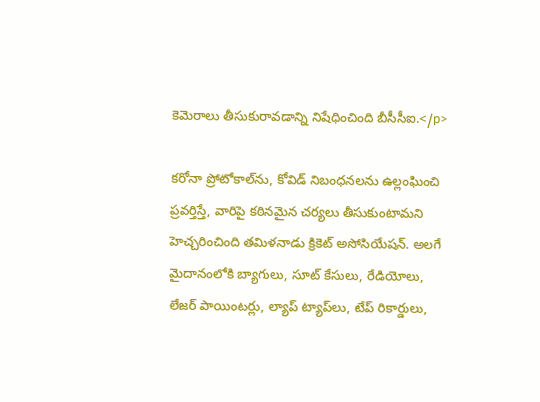కెమెరాలు తీసుకురావడాన్ని నిషేధించింది బీసీసీఐ.</p>

కరోనా ప్రోటోకాల్‌ను, కోవిడ్ నిబంధనలను ఉల్లంఘించి ప్రవర్తిస్తే, వారిపై కఠినమైన చర్యలు తీసుకుంటామని హెచ్చరించింది తమిళనాడు క్రికెట్ అసోసియేషన్. అలగే మైదానంలోకి బ్యాగులు, సూట్ కేసులు, రేడియోలు, లేజర్ పాయింటర్లు, ల్యాప్ ట్యాప్‌లు, టేప్ రికార్డులు,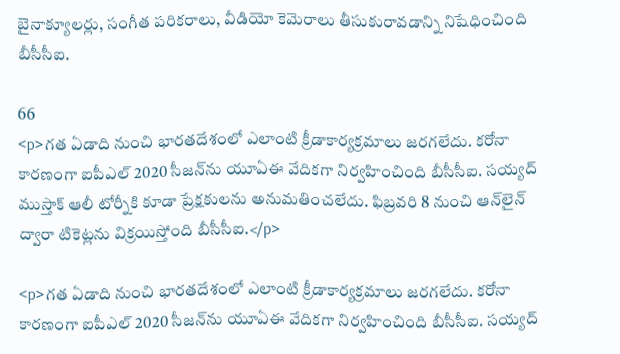బైనాక్యూలర్లు, సంగీత పరికరాలు, వీడియో కెమెరాలు తీసుకురావడాన్ని నిషేధించింది బీసీసీఐ.

66
<p>గత ఏడాది నుంచి భారతదేశంలో ఎలాంటి క్రీడాకార్యక్రమాలు జరగలేదు. కరోనా కారణంగా ఐపీఎల్ 2020 సీజన్‌ను యూఏఈ వేదికగా నిర్వహించింది బీసీసీఐ. సయ్యద్ ముస్తాక్ ఆలీ టోర్నీకి కూడా ప్రేక్షకులను అనుమతించలేదు. ఫిబ్రవరి 8 నుంచి ఆన్‌లైన్ ద్వారా టికెట్లను విక్రయిస్తోంది బీసీసీఐ.</p>

<p>గత ఏడాది నుంచి భారతదేశంలో ఎలాంటి క్రీడాకార్యక్రమాలు జరగలేదు. కరోనా కారణంగా ఐపీఎల్ 2020 సీజన్‌ను యూఏఈ వేదికగా నిర్వహించింది బీసీసీఐ. సయ్యద్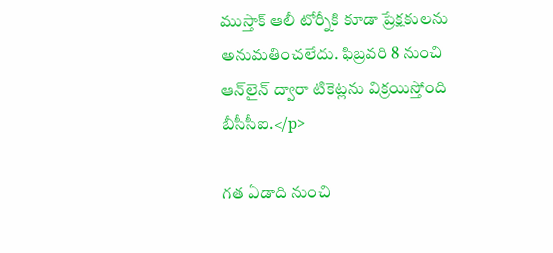ముస్తాక్ ఆలీ టోర్నీకి కూడా ప్రేక్షకులను అనుమతించలేదు. ఫిబ్రవరి 8 నుంచి ఆన్‌లైన్ ద్వారా టికెట్లను విక్రయిస్తోంది బీసీసీఐ.</p>

గత ఏడాది నుంచి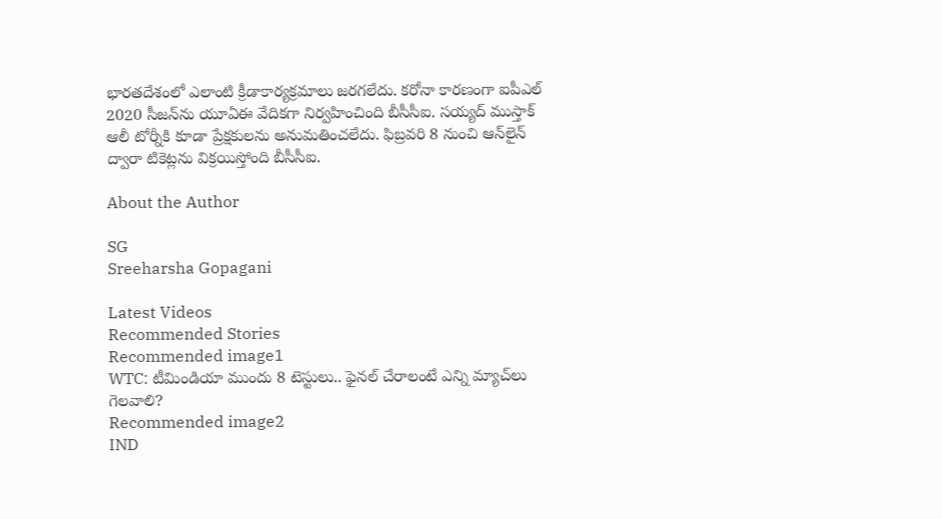భారతదేశంలో ఎలాంటి క్రీడాకార్యక్రమాలు జరగలేదు. కరోనా కారణంగా ఐపీఎల్ 2020 సీజన్‌ను యూఏఈ వేదికగా నిర్వహించింది బీసీసీఐ. సయ్యద్ ముస్తాక్ ఆలీ టోర్నీకి కూడా ప్రేక్షకులను అనుమతించలేదు. ఫిబ్రవరి 8 నుంచి ఆన్‌లైన్ ద్వారా టికెట్లను విక్రయిస్తోంది బీసీసీఐ.

About the Author

SG
Sreeharsha Gopagani

Latest Videos
Recommended Stories
Recommended image1
WTC: టీమిండియా ముందు 8 టెస్టులు.. ఫైనల్ చేరాలంటే ఎన్ని మ్యాచ్‌లు గెలవాలి?
Recommended image2
IND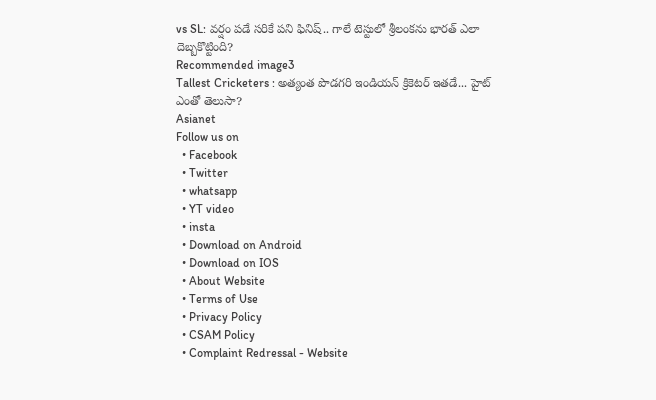vs SL: వర్షం పడే సరికే పని ఫినిష్.. గాలే టెస్టులో శ్రీలంకను భారత్ ఎలా దెబ్బకొట్టింది?
Recommended image3
Tallest Cricketers : అత్యంత పొడగరి ఇండియన్ క్రికెటర్ ఇతడే... హైట్ ఎంతో తెలుసా?
Asianet
Follow us on
  • Facebook
  • Twitter
  • whatsapp
  • YT video
  • insta
  • Download on Android
  • Download on IOS
  • About Website
  • Terms of Use
  • Privacy Policy
  • CSAM Policy
  • Complaint Redressal - Website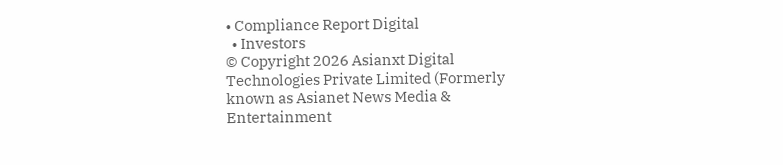• Compliance Report Digital
  • Investors
© Copyright 2026 Asianxt Digital Technologies Private Limited (Formerly known as Asianet News Media & Entertainment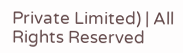Private Limited) | All Rights Reserved